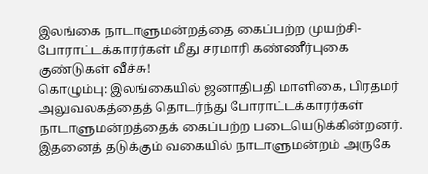இலங்கை நாடாளுமன்றத்தை கைப்பற்ற முயற்சி- போராட்டக்காரர்கள் மீது சரமாரி கண்ணீர்புகை குண்டுகள் வீச்சு!
கொழும்பு: இலங்கையில் ஜனாதிபதி மாளிகை, பிரதமர் அலுவலகத்தைத் தொடர்ந்து போராட்டக்காரர்கள் நாடாளுமன்றத்தைக் கைப்பற்ற படையெடுக்கின்றனர். இதனைத் தடுக்கும் வகையில் நாடாளுமன்றம் அருகே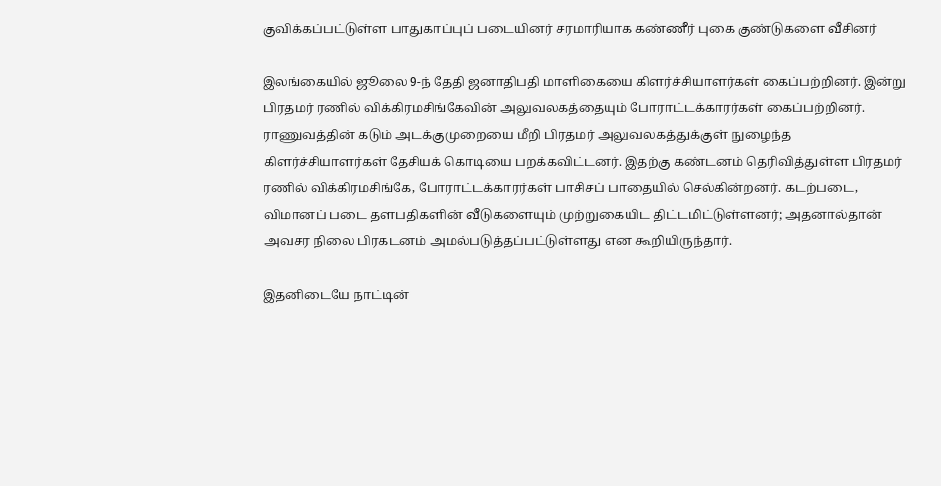குவிக்கப்பட்டுள்ள பாதுகாப்புப் படையினர் சரமாரியாக கண்ணீர் புகை குண்டுகளை வீசினர்

இலங்கையில் ஜூலை 9-ந் தேதி ஜனாதிபதி மாளிகையை கிளர்ச்சியாளர்கள் கைப்பற்றினர். இன்று பிரதமர் ரணில் விக்கிரமசிங்கேவின் அலுவலகத்தையும் போராட்டக்காரர்கள் கைப்பற்றினர். ராணுவத்தின் கடும் அடக்குமுறையை மீறி பிரதமர் அலுவலகத்துக்குள் நுழைந்த கிளர்ச்சியாளர்கள் தேசியக் கொடியை பறக்கவிட்டனர். இதற்கு கண்டனம் தெரிவித்துள்ள பிரதமர் ரணில் விக்கிரமசிங்கே, போராட்டக்காரர்கள் பாசிசப் பாதையில் செல்கின்றனர். கடற்படை, விமானப் படை தளபதிகளின் வீடுகளையும் முற்றுகையிட திட்டமிட்டுள்ளனர்; அதனால்தான் அவசர நிலை பிரகடனம் அமல்படுத்தப்பட்டுள்ளது என கூறியிருந்தார்.

இதனிடையே நாட்டின்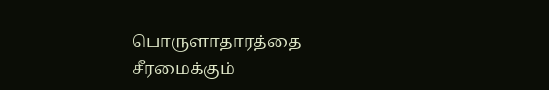பொருளாதாரத்தை சீரமைக்கும்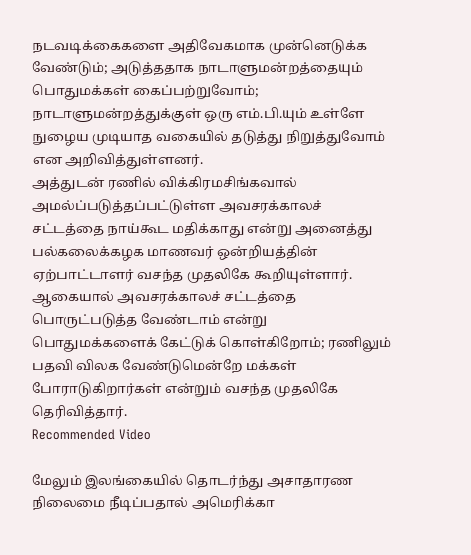நடவடிக்கைகளை அதிவேகமாக முன்னெடுக்க வேண்டும்; அடுத்ததாக நாடாளுமன்றத்தையும் பொதுமக்கள் கைப்பற்றுவோம்; நாடாளுமன்றத்துக்குள் ஒரு எம்.பி.யும் உள்ளே நுழைய முடியாத வகையில் தடுத்து நிறுத்துவோம் என அறிவித்துள்ளனர்.
அத்துடன் ரணில் விக்கிரமசிங்கவால் அமல்ப்படுத்தப்பட்டுள்ள அவசரக்காலச் சட்டத்தை நாய்கூட மதிக்காது என்று அனைத்து பல்கலைக்கழக மாணவர் ஒன்றியத்தின் ஏற்பாட்டாளர் வசந்த முதலிகே கூறியுள்ளார். ஆகையால் அவசரக்காலச் சட்டத்தை பொருட்படுத்த வேண்டாம் என்று பொதுமக்களைக் கேட்டுக் கொள்கிறோம்; ரணிலும் பதவி விலக வேண்டுமென்றே மக்கள் போராடுகிறார்கள் என்றும் வசந்த முதலிகே தெரிவித்தார்.
Recommended Video

மேலும் இலங்கையில் தொடர்ந்து அசாதாரண நிலைமை நீடிப்பதால் அமெரிக்கா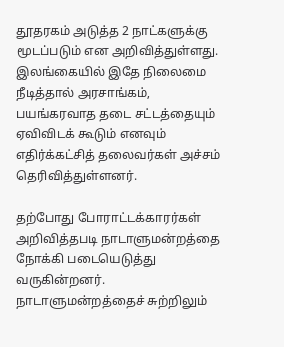தூதரகம் அடுத்த 2 நாட்களுக்கு மூடப்படும் என அறிவித்துள்ளது. இலங்கையில் இதே நிலைமை நீடித்தால் அரசாங்கம், பயங்கரவாத தடை சட்டத்தையும் ஏவிவிடக் கூடும் எனவும் எதிர்க்கட்சித் தலைவர்கள் அச்சம் தெரிவித்துள்ளனர்.

தற்போது போராட்டக்காரர்கள் அறிவித்தபடி நாடாளுமன்றத்தை நோக்கி படையெடுத்து வருகின்றனர். நாடாளுமன்றத்தைச் சுற்றிலும்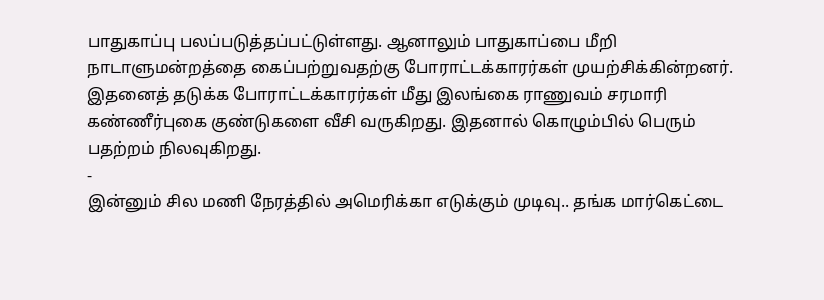பாதுகாப்பு பலப்படுத்தப்பட்டுள்ளது. ஆனாலும் பாதுகாப்பை மீறி நாடாளுமன்றத்தை கைப்பற்றுவதற்கு போராட்டக்காரர்கள் முயற்சிக்கின்றனர். இதனைத் தடுக்க போராட்டக்காரர்கள் மீது இலங்கை ராணுவம் சரமாரி கண்ணீர்புகை குண்டுகளை வீசி வருகிறது. இதனால் கொழும்பில் பெரும் பதற்றம் நிலவுகிறது.
-
இன்னும் சில மணி நேரத்தில் அமெரிக்கா எடுக்கும் முடிவு.. தங்க மார்கெட்டை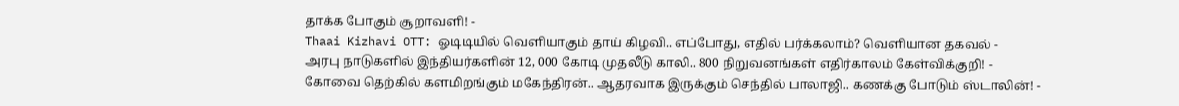தாக்க போகும் சூறாவளி! -
Thaai Kizhavi OTT: ஓடிடியில் வெளியாகும் தாய் கிழவி.. எப்போது, எதில் பர்க்கலாம்? வெளியான தகவல் -
அரபு நாடுகளில் இந்தியர்களின் 12, 000 கோடி முதலீடு காலி.. 800 நிறுவனங்கள் எதிர்காலம் கேள்விக்குறி! -
கோவை தெற்கில் களமிறங்கும் மகேந்திரன்.. ஆதரவாக இருக்கும் செந்தில் பாலாஜி.. கணக்கு போடும் ஸ்டாலின்! -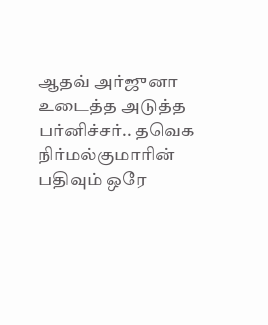ஆதவ் அர்ஜுனா உடைத்த அடுத்த பர்னிச்சர்.. தவெக நிர்மல்குமாரின் பதிவும் ஒரே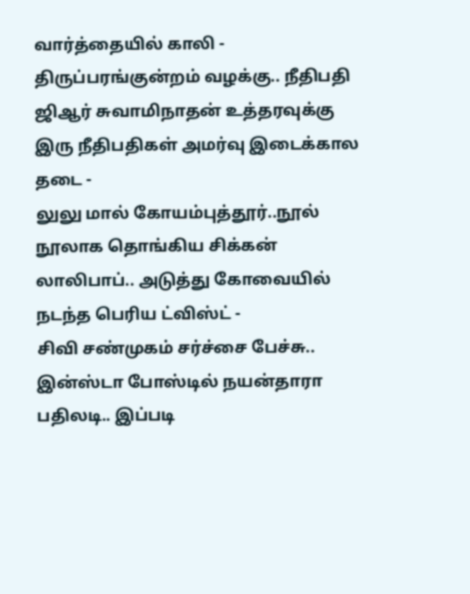வார்த்தையில் காலி -
திருப்பரங்குன்றம் வழக்கு.. நீதிபதி ஜிஆர் சுவாமிநாதன் உத்தரவுக்கு இரு நீதிபதிகள் அமர்வு இடைக்கால தடை -
லுலு மால் கோயம்புத்தூர்..நூல் நூலாக தொங்கிய சிக்கன் லாலிபாப்.. அடுத்து கோவையில் நடந்த பெரிய ட்விஸ்ட் -
சிவி சண்முகம் சர்ச்சை பேச்சு.. இன்ஸ்டா போஸ்டில் நயன்தாரா பதிலடி.. இப்படி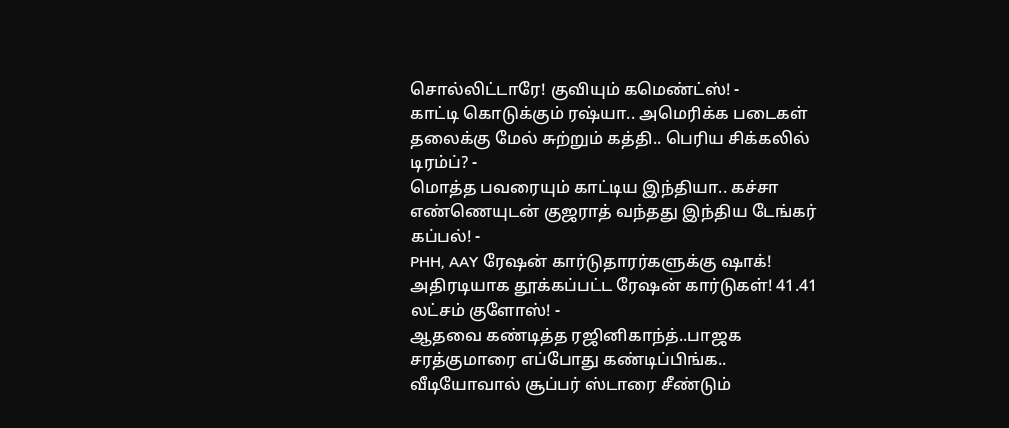சொல்லிட்டாரே! குவியும் கமெண்ட்ஸ்! -
காட்டி கொடுக்கும் ரஷ்யா.. அமெரிக்க படைகள் தலைக்கு மேல் சுற்றும் கத்தி.. பெரிய சிக்கலில் டிரம்ப்? -
மொத்த பவரையும் காட்டிய இந்தியா.. கச்சா எண்ணெயுடன் குஜராத் வந்தது இந்திய டேங்கர் கப்பல்! -
PHH, AAY ரேஷன் கார்டுதாரர்களுக்கு ஷாக்! அதிரடியாக தூக்கப்பட்ட ரேஷன் கார்டுகள்! 41.41 லட்சம் குளோஸ்! -
ஆதவை கண்டித்த ரஜினிகாந்த்..பாஜக சரத்குமாரை எப்போது கண்டிப்பிங்க.. வீடியோவால் சூப்பர் ஸ்டாரை சீண்டும்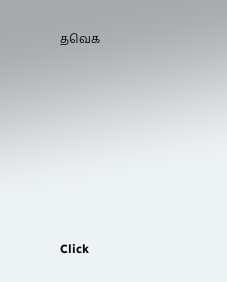தவெக












Click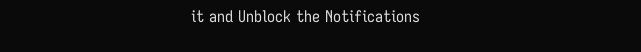it and Unblock the Notifications